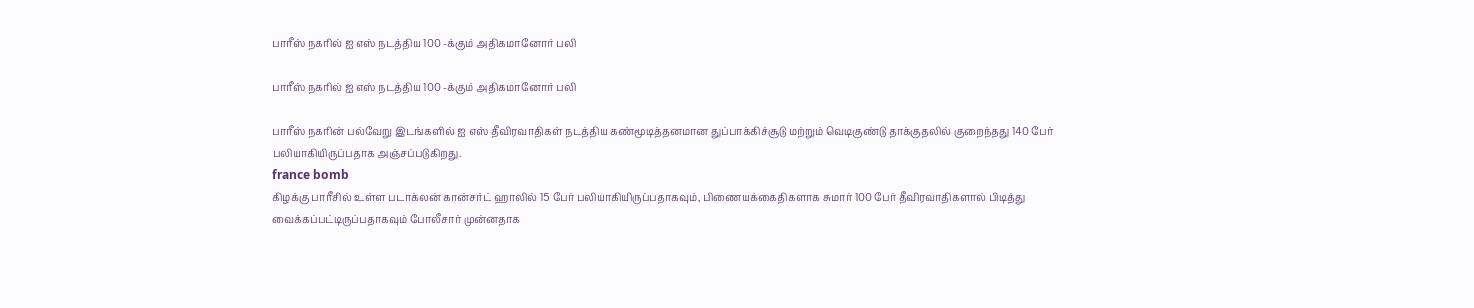பாரீஸ் நகரில் ஐ எஸ் நடத்திய 100 -க்கும் அதிகமானோர் பலி

பாரீஸ் நகரில் ஐ எஸ் நடத்திய 100 -க்கும் அதிகமானோர் பலி

பாரீஸ் நகரின் பல்வேறு இடங்களில் ஐ எஸ் தீவிரவாதிகள் நடத்திய கண்மூடித்தனமான துப்பாக்கிச்சூடு மற்றும் வெடிகுண்டு தாக்குதலில் குறைந்தது 140 பேர் பலியாகியிருப்பதாக அஞ்சப்படுகிறது.
france bomb
கிழக்கு பாரீசில் உள்ள படாக்லன் கான்சர்ட் ஹாலில் 15 பேர் பலியாகியிருப்பதாகவும், பிணையக்கைதிகளாக சுமார் 100 பேர் தீவிரவாதிகளால் பிடித்து வைக்கப்பட்டிருப்பதாகவும் போலீசார் முன்னதாக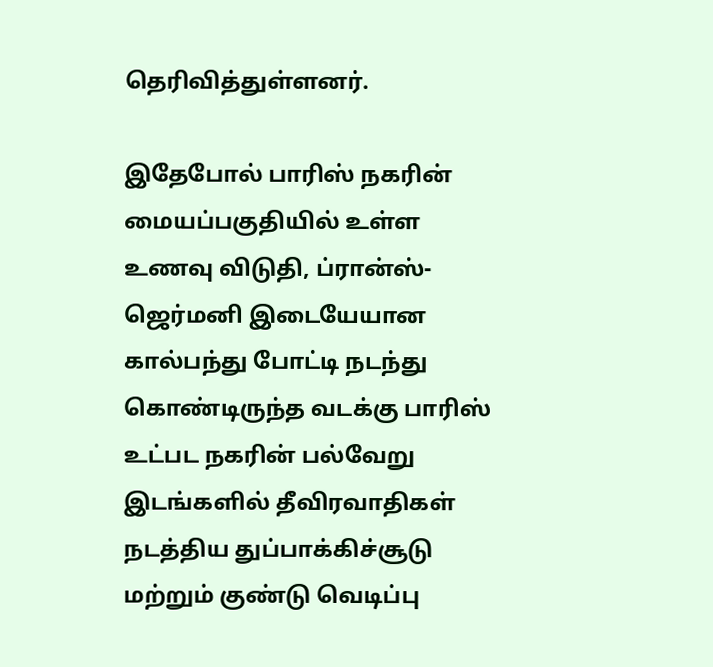தெரிவித்துள்ளனர்.

இதேபோல் பாரிஸ் நகரின் மையப்பகுதியில் உள்ள உணவு விடுதி, ப்ரான்ஸ்-ஜெர்மனி இடையேயான கால்பந்து போட்டி நடந்து கொண்டிருந்த வடக்கு பாரிஸ் உட்பட நகரின் பல்வேறு இடங்களில் தீவிரவாதிகள் நடத்திய துப்பாக்கிச்சூடு மற்றும் குண்டு வெடிப்பு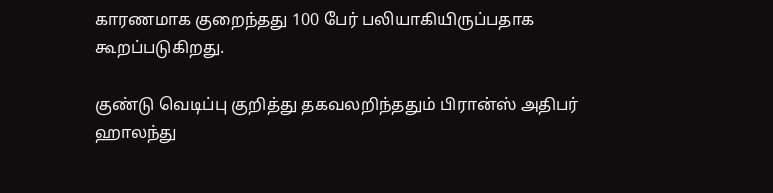காரணமாக குறைந்தது 100 பேர் பலியாகியிருப்பதாக கூறப்படுகிறது.

குண்டு வெடிப்பு குறித்து தகவலறிந்ததும் பிரான்ஸ் அதிபர் ஹாலந்து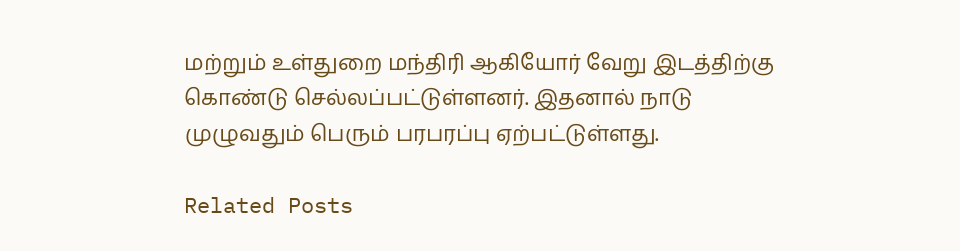மற்றும் உள்துறை மந்திரி ஆகியோர் வேறு இடத்திற்கு கொண்டு செல்லப்பட்டுள்ளனர். இதனால் நாடு முழுவதும் பெரும் பரபரப்பு ஏற்பட்டுள்ளது.

Related Posts